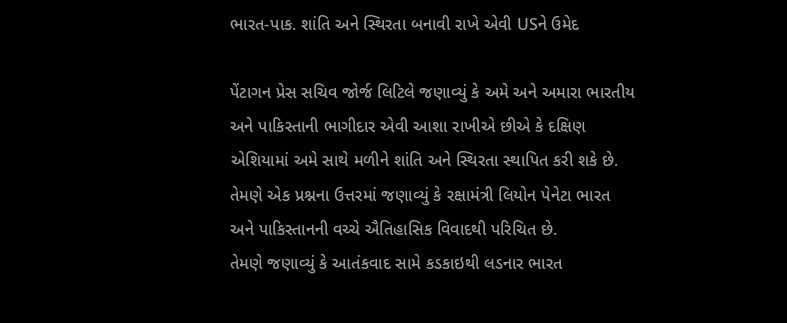ભારત-પાક. શાંતિ અને સ્થિરતા બનાવી રાખે એવી USને ઉમેદ

પેંટાગન પ્રેસ સચિવ જોર્જ લિટિલે જણાવ્યું કે અમે અને અમારા ભારતીય અને પાકિસ્તાની ભાગીદાર એવી આશા રાખીએ છીએ કે દક્ષિણ એશિયામાં અમે સાથે મળીને શાંતિ અને સ્થિરતા સ્થાપિત કરી શકે છે. તેમણે એક પ્રશ્નના ઉત્તરમાં જણાવ્યું કે રક્ષામંત્રી લિયોન પેનેટા ભારત અને પાકિસ્તાનની વચ્ચે ઐતિહાસિક વિવાદથી પરિચિત છે.
તેમણે જણાવ્યું કે આતંકવાદ સામે કડકાઇથી લડનાર ભારત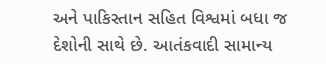અને પાકિસ્તાન સહિત વિશ્વમાં બધા જ દેશોની સાથે છે. આતંકવાદી સામાન્ય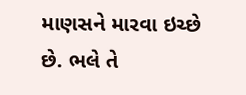માણસને મારવા ઇચ્છે છે. ભલે તે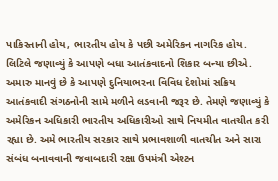પાકિસ્તાની હોય, ભારતીય હોય કે પછી અમેરિકન નાગરિક હોય.
લિટિલે જણાવ્યું કે આપણે બધા આતંકવાદનો શિકાર બન્યા છીએ. અમારુ માનવું છે કે આપણે દુનિયાભરના વિવિધ દેશોમાં સક્રિય આતંકવાદી સંગઠનોની સામે મળીને લડવાની જરૂર છે. તેમણે જણાવ્યું કે અમેરિકન અધિકારી ભારતીય અધિકારીઓ સાથે નિયમીત વાતચીત કરી રહ્યા છે. અમે ભારતીય સરકાર સાથે પ્રભાવશાળી વાતચીત અને સારા સંબંધ બનાવવાની જવાબદારી રક્ષા ઉપમંત્રી એશ્ટન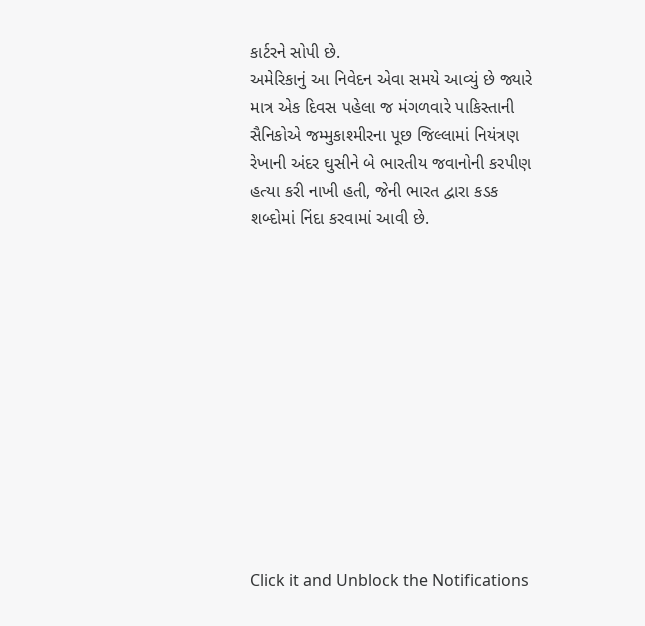કાર્ટરને સોપી છે.
અમેરિકાનું આ નિવેદન એવા સમયે આવ્યું છે જ્યારે માત્ર એક દિવસ પહેલા જ મંગળવારે પાકિસ્તાની સૈનિકોએ જમ્મુકાશ્મીરના પૂછ જિલ્લામાં નિયંત્રણ રેખાની અંદર ઘુસીને બે ભારતીય જવાનોની કરપીણ હત્યા કરી નાખી હતી, જેની ભારત દ્વારા કડક શબ્દોમાં નિંદા કરવામાં આવી છે.












Click it and Unblock the Notifications